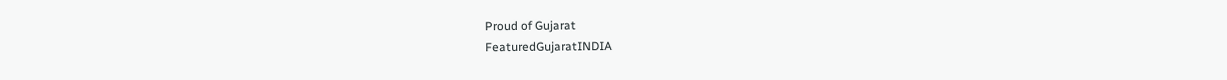Proud of Gujarat
FeaturedGujaratINDIA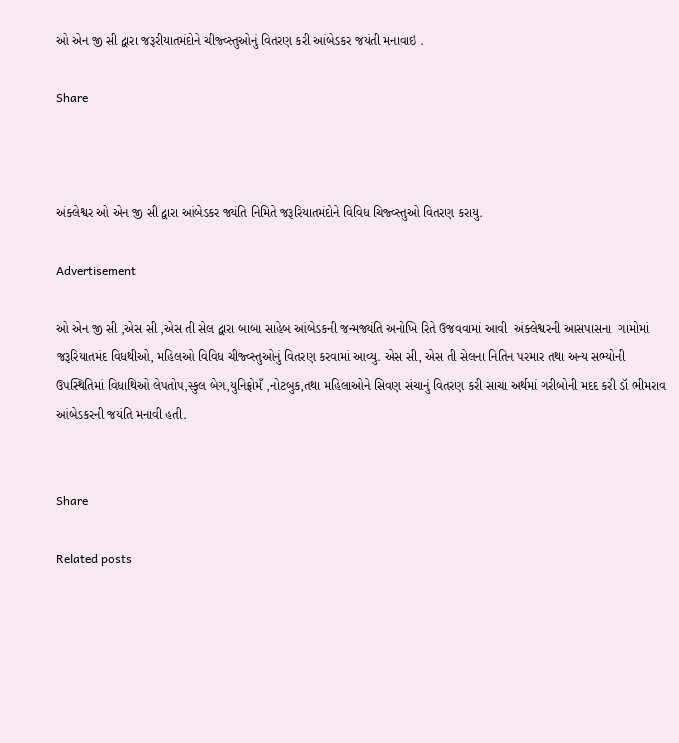ઓ એન જી સી દ્વારા જરૂરીયાતમંદોને ચીજ્વ્સ્તુઓનું વિતરણ કરી આંબેડકર જયંતી મનાવાઇ .

Share



અંક્લેશ્વર ઓ એન જી સી દ્વારા આંબેડકર જ્યંતિ નિમિતે જરૂરિયાતમંદોને વિવિધ ચિજ્વ્સ્તુઓ વિતરણ કરાયુ.

Advertisement

ઓ એન જી સી ,એસ સી ,એસ તી સેલ દ્વારા બાબા સાહેબ આંબેડકની જન્મજ્યંતિ અનોખિ રિતે ઉજવવામાં આવી  અંક્લેશ્વરની આસપાસના  ગામોમાં જરૂરિયાતમંદ વિધથીઓ, મહિલઓ વિવિધ ચીજ્વ્સ્તુઓનું વિતરણ કરવામાં આવ્યુ. એસ સી, એસ તી સેલના નિતિન પરમાર તથા અન્ય સભ્યોની ઉપસ્થિતિમાં વિધાથિઓ લેપતોપ,સ્કુલ બેગ,યુનિફ્રોમઁ ,નોટબુક,તથા મહિલાઓને સિવણ સંચાનું વિતરણ કરી સાચા અર્થમાં ગરીબોની મદદ કરી ડૉ ભીમરાવ આંબેડકરની જયંતિ મનાવી હતી.


Share

Related posts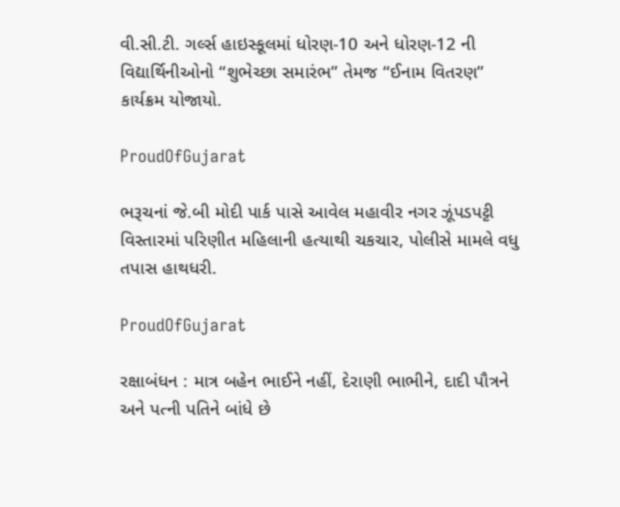વી.સી.ટી. ગર્લ્સ હાઇસ્કૂલમાં ધોરણ-10 અને ધોરણ-12 ની વિદ્યાર્થિનીઓનો “શુભેચ્છા સમારંભ” તેમજ “ઈનામ વિતરણ” કાર્યક્રમ યોજાયો.

ProudOfGujarat

ભરૂચનાં જે.બી મોદી પાર્ક પાસે આવેલ મહાવીર નગર ઝૂંપડપટ્ટી વિસ્તારમાં પરિણીત મહિલાની હત્યાથી ચકચાર, પોલીસે મામલે વધુ તપાસ હાથધરી.

ProudOfGujarat

રક્ષાબંધન : માત્ર બહેન ભાઈને નહીં, દેરાણી ભાભીને, દાદી પૌત્રને અને પત્ની પતિને બાંધે છે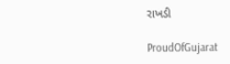રાખડી

ProudOfGujarat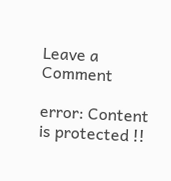Leave a Comment

error: Content is protected !!